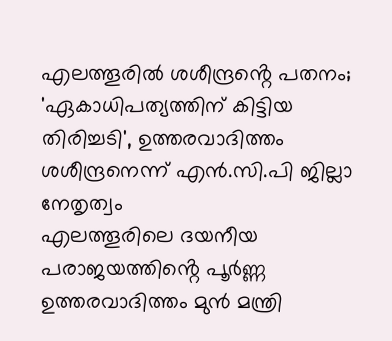എലത്തൂരിൽ ശശീന്ദ്രൻ്റെ പതനം; 'ഏകാധിപത്യത്തിന് കിട്ടിയ തിരിച്ചടി', ഉത്തരവാദിത്തം ശശീന്ദ്രനെന്ന് എൻ.സി.പി ജില്ലാ നേതൃത്വം
എലത്തൂരിലെ ദയനീയ പരാജയത്തിൻ്റെ പൂർണ്ണ ഉത്തരവാദിത്തം മുൻ മന്ത്രി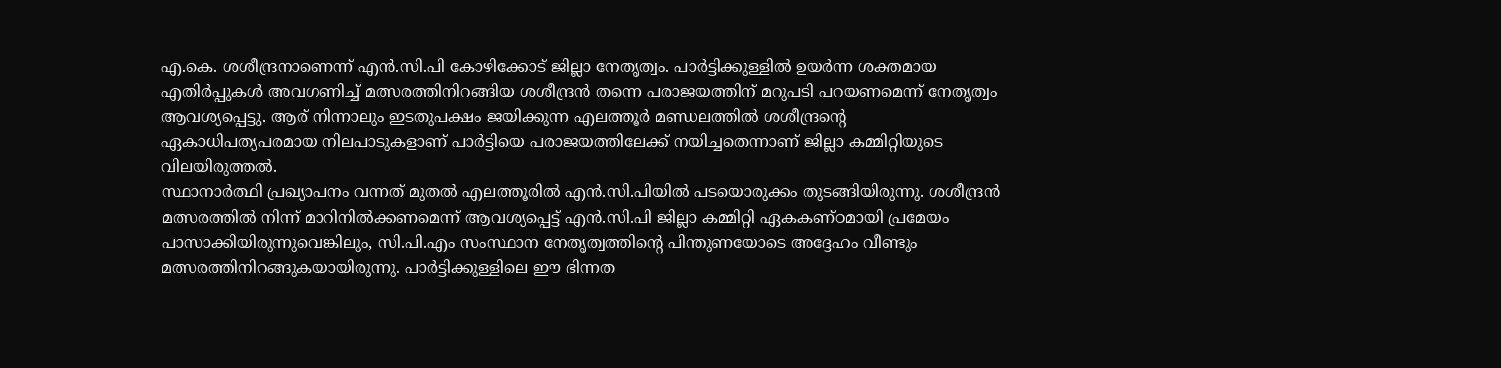എ.കെ. ശശീന്ദ്രനാണെന്ന് എൻ.സി.പി കോഴിക്കോട് ജില്ലാ നേതൃത്വം. പാർട്ടിക്കുള്ളിൽ ഉയർന്ന ശക്തമായ എതിർപ്പുകൾ അവഗണിച്ച് മത്സരത്തിനിറങ്ങിയ ശശീന്ദ്രൻ തന്നെ പരാജയത്തിന് മറുപടി പറയണമെന്ന് നേതൃത്വം ആവശ്യപ്പെട്ടു. ആര് നിന്നാലും ഇടതുപക്ഷം ജയിക്കുന്ന എലത്തൂർ മണ്ഡലത്തിൽ ശശീന്ദ്രൻ്റെ ഏകാധിപത്യപരമായ നിലപാടുകളാണ് പാർട്ടിയെ പരാജയത്തിലേക്ക് നയിച്ചതെന്നാണ് ജില്ലാ കമ്മിറ്റിയുടെ വിലയിരുത്തൽ.
സ്ഥാനാർത്ഥി പ്രഖ്യാപനം വന്നത് മുതൽ എലത്തൂരിൽ എൻ.സി.പിയിൽ പടയൊരുക്കം തുടങ്ങിയിരുന്നു. ശശീന്ദ്രൻ മത്സരത്തിൽ നിന്ന് മാറിനിൽക്കണമെന്ന് ആവശ്യപ്പെട്ട് എൻ.സി.പി ജില്ലാ കമ്മിറ്റി ഏകകണ്ഠമായി പ്രമേയം പാസാക്കിയിരുന്നുവെങ്കിലും, സി.പി.എം സംസ്ഥാന നേതൃത്വത്തിൻ്റെ പിന്തുണയോടെ അദ്ദേഹം വീണ്ടും മത്സരത്തിനിറങ്ങുകയായിരുന്നു. പാർട്ടിക്കുള്ളിലെ ഈ ഭിന്നത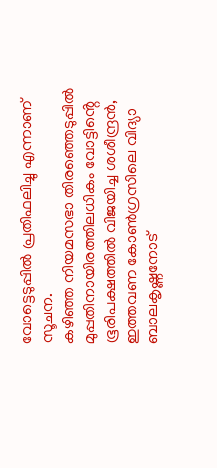വോട്ടെടുപ്പിൽ പ്രതിഫലിച്ചു എന്നാണ് സൂചന.
കഴിഞ്ഞ നിയമസഭാ തിരഞ്ഞെടുപ്പിൽ മുപ്പതിനായിരത്തിലധികം വോട്ടിൻ്റെ ഭൂരിപക്ഷത്തിൽ വിജയിച്ച ശശീന്ദ്രൻ, ഇത്തവണ കോൺഗ്രസിലെ വിദ്യാ ബാലകൃഷ്ണനോട്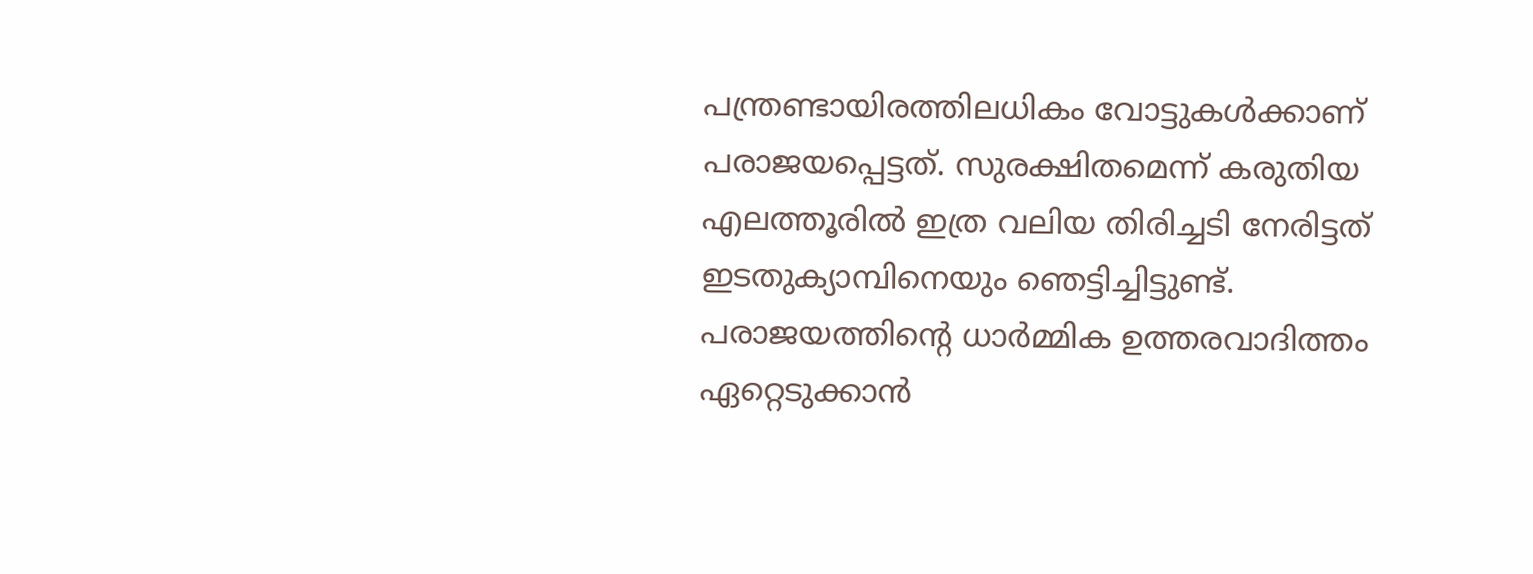പന്ത്രണ്ടായിരത്തിലധികം വോട്ടുകൾക്കാണ് പരാജയപ്പെട്ടത്. സുരക്ഷിതമെന്ന് കരുതിയ എലത്തൂരിൽ ഇത്ര വലിയ തിരിച്ചടി നേരിട്ടത് ഇടതുക്യാമ്പിനെയും ഞെട്ടിച്ചിട്ടുണ്ട്. പരാജയത്തിൻ്റെ ധാർമ്മിക ഉത്തരവാദിത്തം ഏറ്റെടുക്കാൻ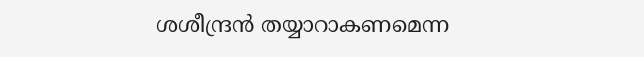ശശീന്ദ്രൻ തയ്യാറാകണമെന്ന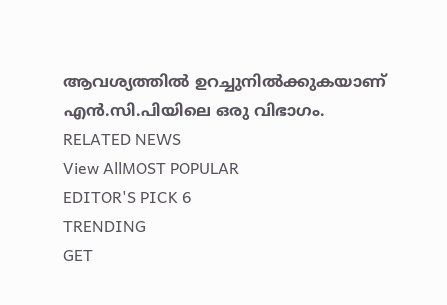ആവശ്യത്തിൽ ഉറച്ചുനിൽക്കുകയാണ് എൻ.സി.പിയിലെ ഒരു വിഭാഗം.
RELATED NEWS
View AllMOST POPULAR
EDITOR'S PICK 6
TRENDING
GET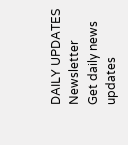DAILY UPDATES
Newsletter
Get daily news updates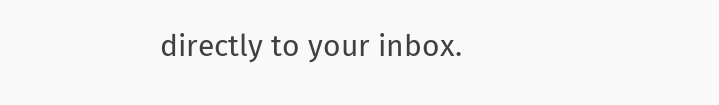directly to your inbox.